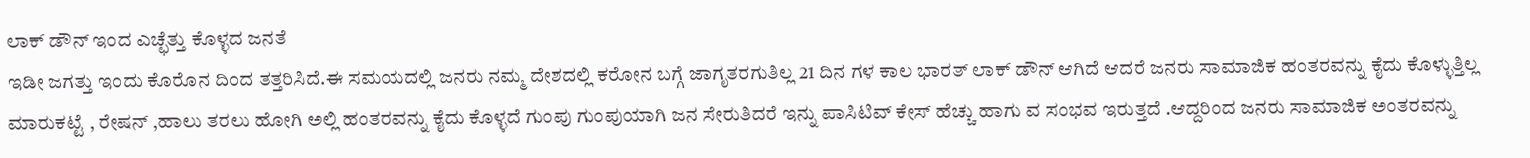ಲಾಕ್ ಡೌನ್ ಇಂದ ಎಚ್ಛೆತ್ತು ಕೊಳ್ಳದ ಜನತೆ
ಇಡೀ ಜಗತ್ತು ಇಂದು ಕೊರೊನ ದಿಂದ ತತ್ತರಿಸಿದೆ.ಈ ಸಮಯದಲ್ಲಿ ಜನರು ನಮ್ಮ ದೇಶದಲ್ಲಿ ಕರೋನ ಬಗ್ಗೆ ಜಾಗೃತರಗುತಿಲ್ಲ 21 ದಿನ ಗಳ ಕಾಲ ಭಾರತ್ ಲಾಕ್ ಡೌನ್ ಆಗಿದೆ ಆದರೆ ಜನರು ಸಾಮಾಜಿಕ ಹಂತರವನ್ನು ಕೈದು ಕೊಳ್ಳುತ್ತಿಲ್ಲ ಮಾರುಕಟ್ಟೆ , ರೇಷನ್ ,ಹಾಲು ತರಲು ಹೋಗಿ ಅಲ್ಲಿ ಹಂತರವನ್ನು ಕೈದು ಕೊಳ್ಳದೆ ಗುಂಪು ಗುಂಪುಯಾಗಿ ಜನ ಸೇರುತಿದರೆ ಇನ್ನು ಪಾಸಿಟಿವ್ ಕೇಸ್ ಹೆಚ್ಚು ಹಾಗು ವ ಸಂಭವ ಇರುತ್ತದೆ .ಆದ್ದರಿಂದ ಜನರು ಸಾಮಾಜಿಕ ಅಂತರವನ್ನು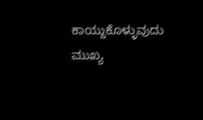ಕಾಯ್ದುಕೊಳ್ಳುವುದು ಮುಖ್ಯ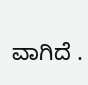ವಾಗಿದೆ .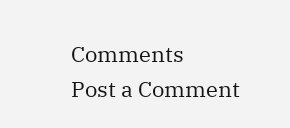Comments
Post a Comment